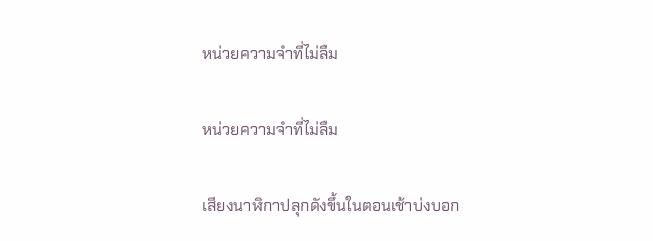หน่วยความจำที่ไม่ลืม

หน่วยความจำที่ไม่ลืม

เสียงนาฬิกาปลุกดังขึ้นในตอนเช้าบ่งบอก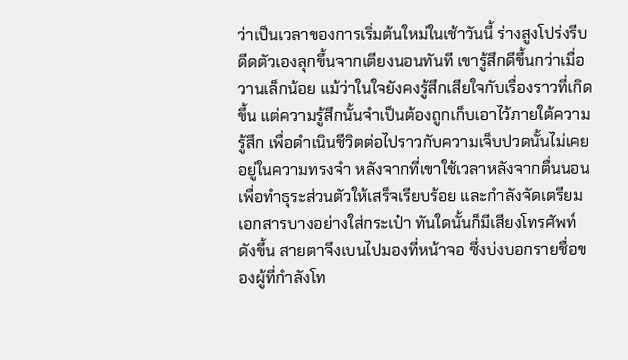ว่าเป็นเวลาของการเริ่มต้นใหม่ในเช้าวันนี้ ร่างสูงโปร่งรีบดีดตัวเองลุกขึ้นจากเตียงนอนทันที เขารู้สึกดีขึ้นกว่าเมื่อวานเล็กน้อย แม้ว่าในใจยังคงรู้สึกเสียใจกับเรื่องราวที่เกิดขึ้น แต่ความรู้สึกนั้นจำเป็นต้องถูกเก็บเอาไว้ภายใต้ความรู้สึก เพื่อดำเนินชีวิตต่อไปราวกับความเจ็บปวดนั้นไม่เคยอยู่ในความทรงจำ หลังจากที่เขาใช้เวลาหลังจากตื่นนอนเพื่อทำธุระส่วนตัวให้เสร็จเรียบร้อย และกำลังจัดเตรียมเอกสารบางอย่างใส่กระเป๋า ทันใดนั้นก็มีเสียงโทรศัพท์ดังขึ้น สายตาจึงเบนไปมองที่หน้าจอ ซึ่งบ่งบอกรายชื่อของผู้ที่กำลังโท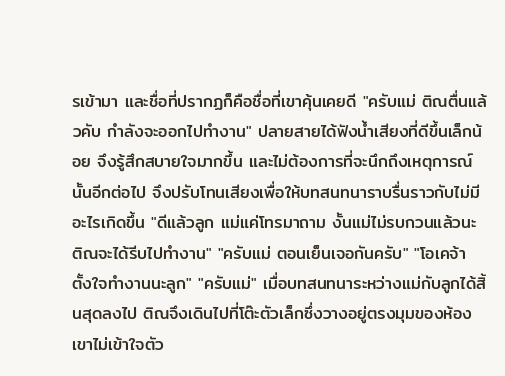รเข้ามา และชื่อที่ปรากฏก็คือชื่อที่เขาคุ้นเคยดี "ครับแม่ ติณตื่นแล้วคับ กำลังจะออกไปทำงาน" ปลายสายได้ฟังน้ำเสียงที่ดีขึ้นเล็กน้อย จึงรู้สึกสบายใจมากขึ้น และไม่ต้องการที่จะนึกถึงเหตุการณ์นั้นอีกต่อไป จึงปรับโทนเสียงเพื่อให้บทสนทนาราบรื่นราวกับไม่มีอะไรเกิดขึ้น "ดีแล้วลูก แม่แค่โทรมาถาม งั้นแม่ไม่รบกวนแล้วนะ ติณจะได้รีบไปทำงาน" "ครับแม่ ตอนเย็นเจอกันครับ" "โอเคจ้า ตั้งใจทำงานนะลูก" "ครับแม่" เมื่อบทสนทนาระหว่างแม่กับลูกได้สิ้นสุดลงไป ติณจึงเดินไปที่โต๊ะตัวเล็กซึ่งวางอยู่ตรงมุมของห้อง เขาไม่เข้าใจตัว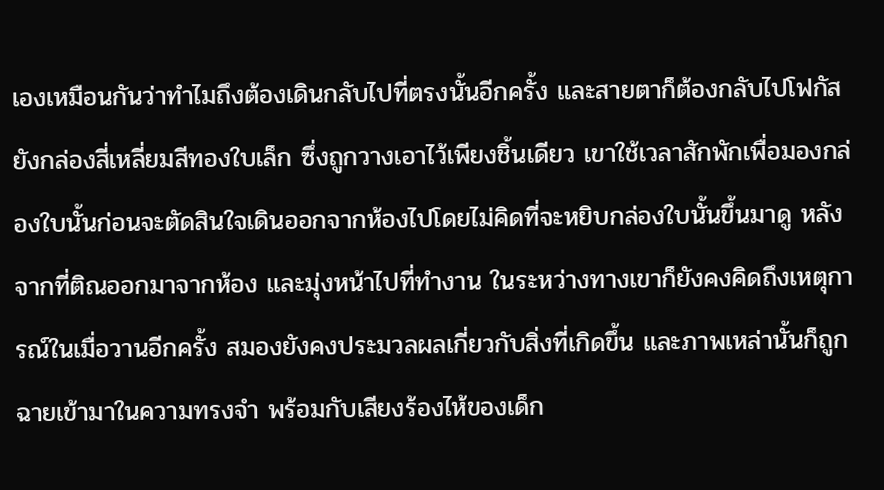เองเหมือนกันว่าทำไมถึงต้องเดินกลับไปที่ตรงนั้นอีกครั้ง และสายตาก็ต้องกลับไปโฟกัสยังกล่องสี่เหลี่ยมสีทองใบเล็ก ซึ่งถูกวางเอาไว้เพียงชิ้นเดียว เขาใช้เวลาสักพักเพื่อมองกล่องใบนั้นก่อนจะตัดสินใจเดินออกจากห้องไปโดยไม่คิดที่จะหยิบกล่องใบนั้นขึ้นมาดู หลังจากที่ติณออกมาจากห้อง และมุ่งหน้าไปที่ทำงาน ในระหว่างทางเขาก็ยังคงคิดถึงเหตุการณ์ในเมื่อวานอีกครั้ง สมองยังคงประมวลผลเกี่ยวกับสิ่งที่เกิดขึ้น และภาพเหล่านั้นก็ถูกฉายเข้ามาในความทรงจำ พร้อมกับเสียงร้องไห้ของเด็ก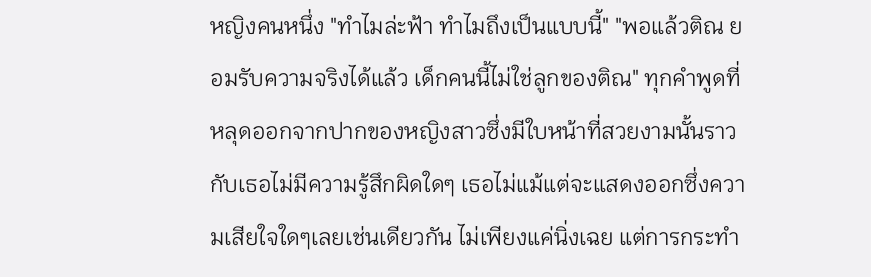หญิงคนหนึ่ง "ทำไมล่ะฟ้า ทำไมถึงเป็นแบบนี้" "พอแล้วติณ ยอมรับความจริงได้แล้ว เด็กคนนี้ไม่ใช่ลูกของติณ" ทุกคำพูดที่หลุดออกจากปากของหญิงสาวซึ่งมีใบหน้าที่สวยงามนั้นราวกับเธอไม่มีความรู้สึกผิดใดๆ เธอไม่แม้แต่จะแสดงออกซึ่งความเสียใจใดๆเลยเช่นเดียวกัน ไม่เพียงแค่นิ่งเฉย แต่การกระทำ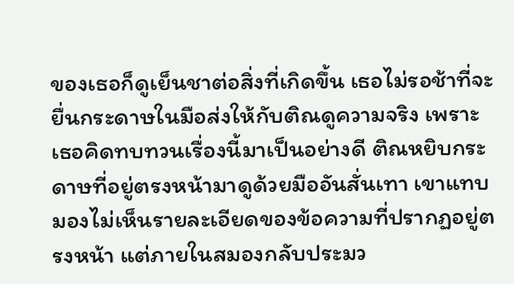ของเธอก็ดูเย็นชาต่อสิ่งที่เกิดขึ้น เธอไม่รอช้าที่จะยื่นกระดาษในมือส่งให้กับติณดูความจริง เพราะเธอคิดทบทวนเรื่องนี้มาเป็นอย่างดี ติณหยิบกระดาษที่อยู่ตรงหน้ามาดูด้วยมืออันสั่นเทา เขาแทบมองไม่เห็นรายละเอียดของข้อความที่ปรากฏอยู่ตรงหน้า แต่ภายในสมองกลับประมว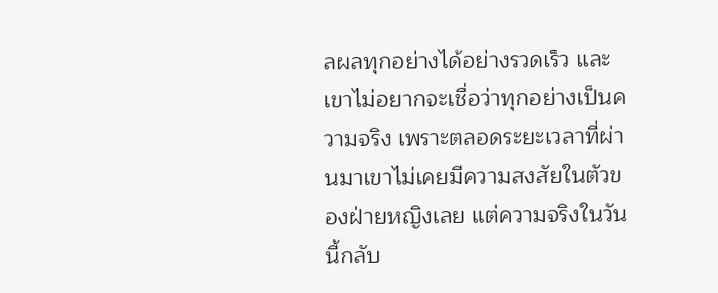ลผลทุกอย่างได้อย่างรวดเร็ว และเขาไม่อยากจะเชื่อว่าทุกอย่างเป็นความจริง เพราะตลอดระยะเวลาที่ผ่านมาเขาไม่เคยมีความสงสัยในตัวของฝ่ายหญิงเลย แต่ความจริงในวันนี้กลับ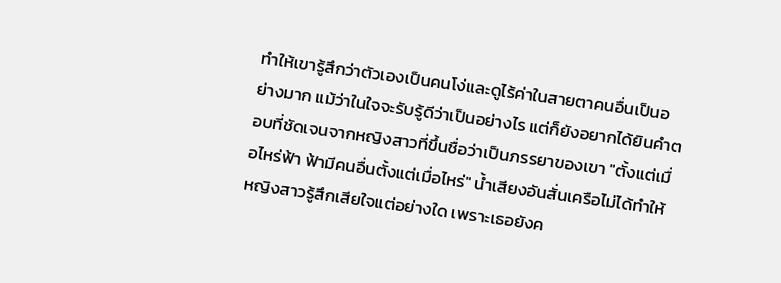ทำให้เขารู้สึกว่าตัวเองเป็นคนโง่และดูไร้ค่าในสายตาคนอื่นเป็นอย่างมาก แม้ว่าในใจจะรับรู้ดีว่าเป็นอย่างไร แต่ก็ยังอยากได้ยินคำตอบที่ชัดเจนจากหญิงสาวที่ขึ้นชื่อว่าเป็นภรรยาของเขา "ตั้งแต่เมื่อไหร่ฟ้า ฟ้ามีคนอื่นตั้งแต่เมื่อไหร่" น้ำเสียงอันสั่นเครือไม่ได้ทำให้หญิงสาวรู้สึกเสียใจแต่อย่างใด เพราะเธอยังค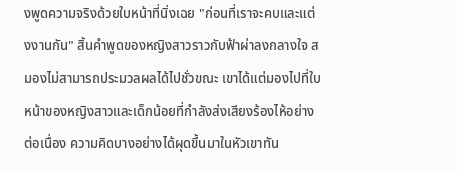งพูดความจริงด้วยใบหน้าที่นิ่งเฉย "ก่อนที่เราจะคบและแต่งงานกัน" สิ้นคำพูดของหญิงสาวราวกับฟ้าผ่าลงกลางใจ สมองไม่สามารถประมวลผลได้ไปชั่วขณะ เขาได้แต่มองไปที่ใบหน้าของหญิงสาวและเด็กน้อยที่กำลังส่งเสียงร้องไห้อย่างต่อเนื่อง ความคิดบางอย่างได้ผุดขึ้นมาในหัวเขาทัน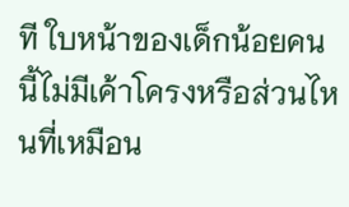ที ใบหน้าของเด็กน้อยคนนี้ไม่มีเค้าโครงหรือส่วนไหนที่เหมือน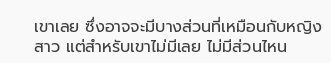เขาเลย ซึ่งอาจจะมีบางส่วนที่เหมือนกับหญิงสาว แต่สำหรับเขาไม่มีเลย ไม่มีส่วนไหน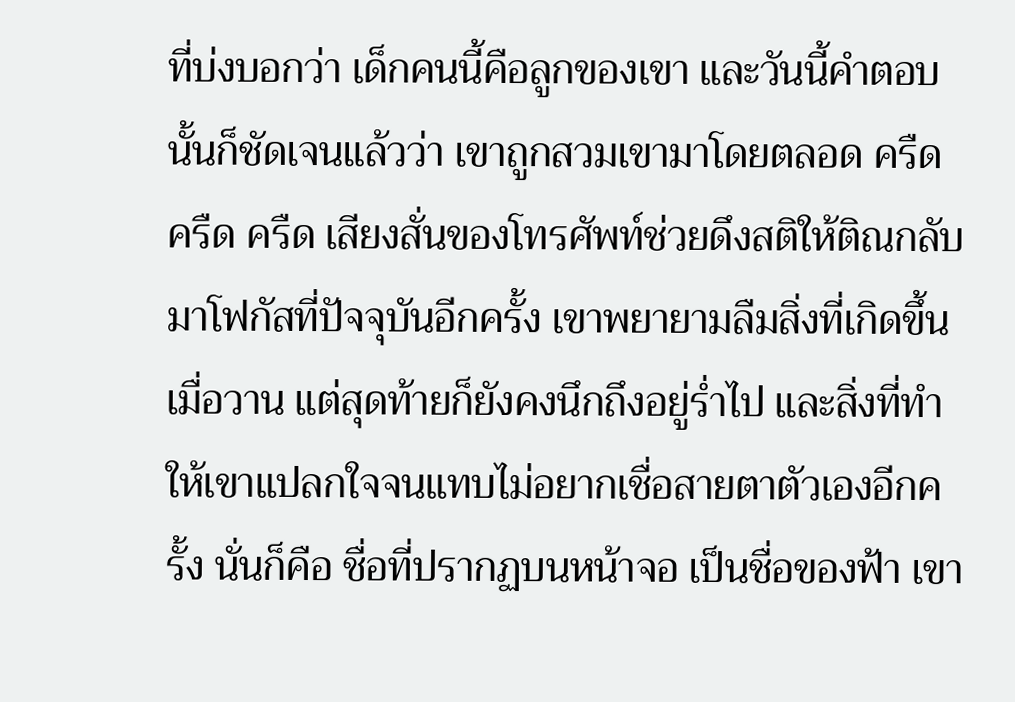ที่บ่งบอกว่า เด็กคนนี้คือลูกของเขา และวันนี้คำตอบนั้นก็ชัดเจนแล้วว่า เขาถูกสวมเขามาโดยตลอด ครืด ครืด ครืด เสียงสั่นของโทรศัพท์ช่วยดึงสติให้ติณกลับมาโฟกัสที่ปัจจุบันอีกครั้ง เขาพยายามลืมสิ่งที่เกิดขึ้นเมื่อวาน แต่สุดท้ายก็ยังคงนึกถึงอยู่ร่ำไป และสิ่งที่ทำให้เขาแปลกใจจนแทบไม่อยากเชื่อสายตาตัวเองอีกครั้ง นั่นก็คือ ชื่อที่ปรากฏบนหน้าจอ เป็นชื่อของฟ้า เขา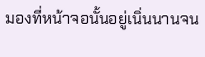มองที่หน้าจอนั้นอยู่เนิ่นนานจน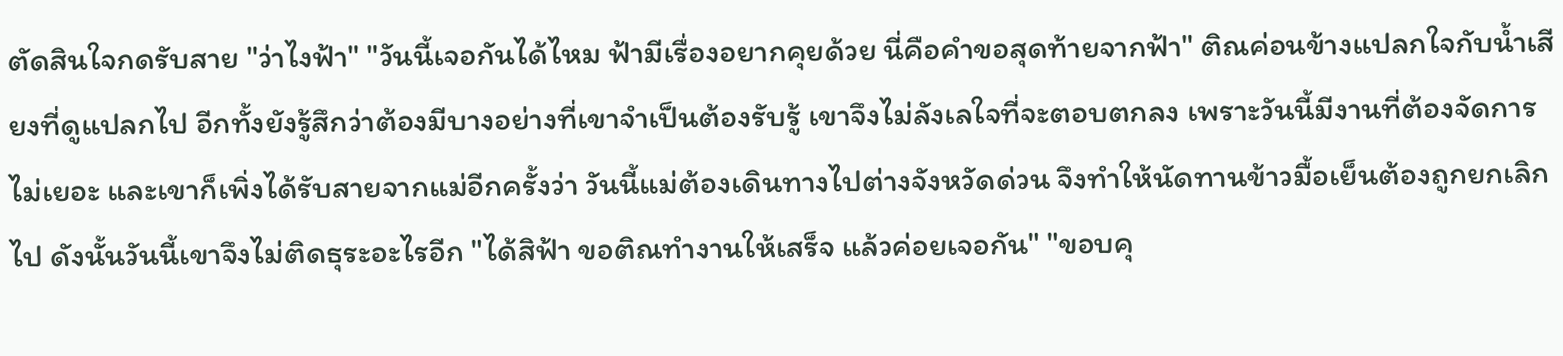ตัดสินใจกดรับสาย "ว่าไงฟ้า" "วันนี้เจอกันได้ไหม ฟ้ามีเรื่องอยากคุยด้วย นี่คือคำขอสุดท้ายจากฟ้า" ติณค่อนข้างแปลกใจกับน้ำเสียงที่ดูแปลกไป อีกทั้งยังรู้สึกว่าต้องมีบางอย่างที่เขาจำเป็นต้องรับรู้ เขาจึงไม่ลังเลใจที่จะตอบตกลง เพราะวันนี้มีงานที่ต้องจัดการไม่เยอะ และเขาก็เพิ่งได้รับสายจากแม่อีกครั้งว่า วันนี้แม่ต้องเดินทางไปต่างจังหวัดด่วน จึงทำให้นัดทานข้าวมื้อเย็นต้องถูกยกเลิกไป ดังนั้นวันนี้เขาจึงไม่ติดธุระอะไรอีก "ได้สิฟ้า ขอติณทำงานให้เสร็จ แล้วค่อยเจอกัน" "ขอบคุ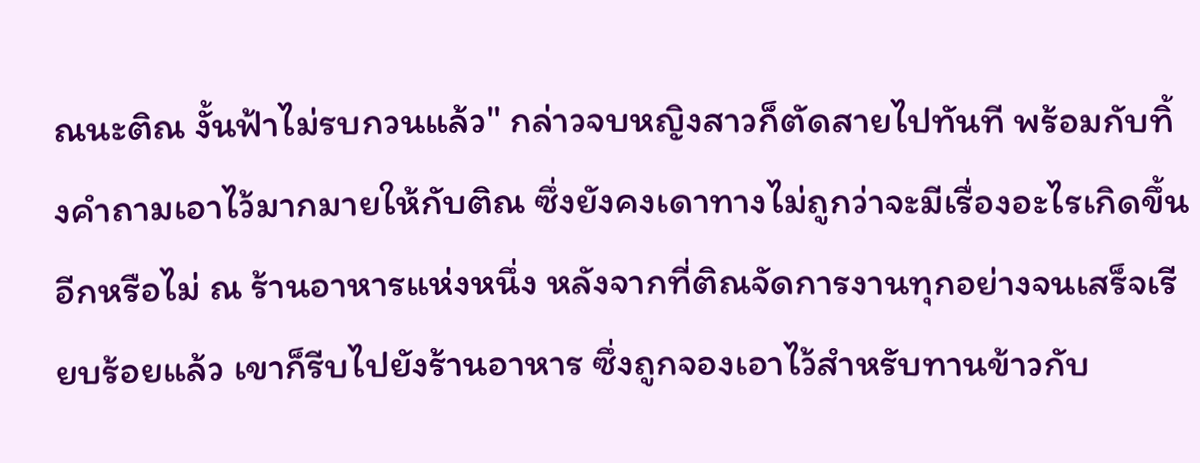ณนะติณ งั้นฟ้าไม่รบกวนแล้ว" กล่าวจบหญิงสาวก็ตัดสายไปทันที พร้อมกับทิ้งคำถามเอาไว้มากมายให้กับติณ ซึ่งยังคงเดาทางไม่ถูกว่าจะมีเรื่องอะไรเกิดขึ้นอีกหรือไม่ ณ ร้านอาหารแห่งหนึ่ง หลังจากที่ติณจัดการงานทุกอย่างจนเสร็จเรียบร้อยแล้ว เขาก็รีบไปยังร้านอาหาร ซึ่งถูกจองเอาไว้สำหรับทานข้าวกับ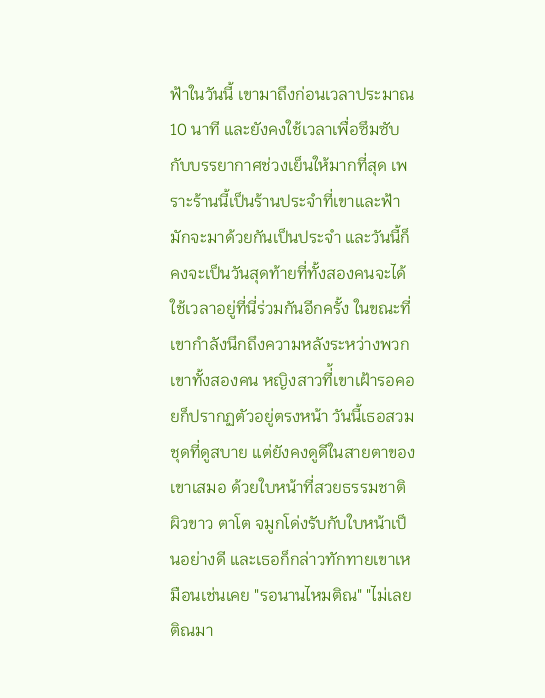ฟ้าในวันนี้ เขามาถึงก่อนเวลาประมาณ 10 นาที และยังคงใช้เวลาเพื่อซึมซับกับบรรยากาศช่วงเย็นให้มากที่สุด เพราะร้านนี้เป็นร้านประจำที่เขาและฟ้ามักจะมาด้วยกันเป็นประจำ และวันนี้ก็คงจะเป็นวันสุดท้ายที่ทั้งสองคนจะได้ใช้เวลาอยู่ที่นี่ร่วมกันอีกครั้ง ในขณะที่เขากำลังนึกถึงความหลังระหว่างพวกเขาทั้งสองคน หญิงสาวที่้เขาเฝ้ารอคอยก็ปรากฏตัวอยู่ตรงหน้า วันนี้เธอสวมชุดที่ดูสบาย แต่ยังคงดูดีในสายตาของเขาเสมอ ด้วยใบหน้าที่สวยธรรมชาติ ผิวขาว ตาโต จมูกโด่งรับกับใบหน้าเป็นอย่างดี และเธอก็กล่าวทักทายเขาเหมือนเช่นเคย "รอนานไหมติณ" "ไม่เลย ติณมา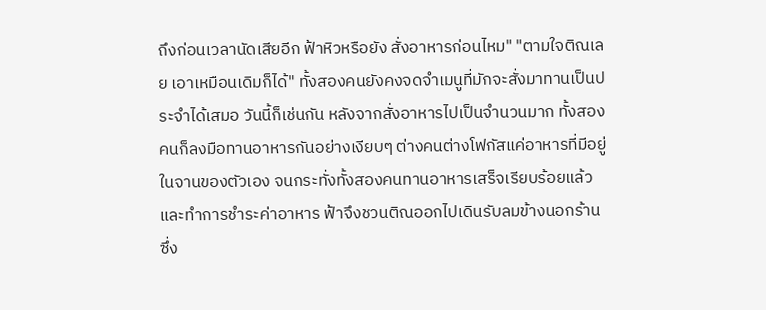ถึงก่อนเวลานัดเสียอีก ฟ้าหิวหรือยัง สั่งอาหารก่อนไหม" "ตามใจติณเลย เอาเหมือนเดิมก็ได้" ทั้งสองคนยังคงจดจำเมนูที่มักจะสั่งมาทานเป็นประจำได้เสมอ วันนี้ก็เช่นกัน หลังจากสั่งอาหารไปเป็นจำนวนมาก ทั้งสองคนก็ลงมือทานอาหารกันอย่างเงียบๆ ต่างคนต่างโฟกัสแค่อาหารที่มีอยู่ในจานของตัวเอง จนกระทั่งทั้งสองคนทานอาหารเสร็จเรียบร้อยแล้ว และทำการชำระค่าอาหาร ฟ้าจึงชวนติณออกไปเดินรับลมข้างนอกร้าน ซึ่ง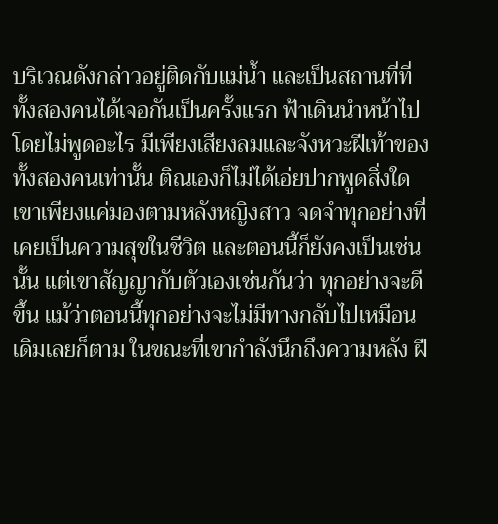บริเวณดังกล่าวอยู่ติดกับแม่น้ำ และเป็นสถานที่ที่ทั้งสองคนได้เจอกันเป็นครั้งแรก ฟ้าเดินนำหน้าไปโดยไม่พูดอะไร มีเพียงเสียงลมและจังหวะฝีเท้าของทั้งสองคนเท่านั้น ติณเองก็ไม่ได้เอ่ยปากพูดสิ่งใด เขาเพียงแค่มองตามหลังหญิงสาว จดจำทุกอย่างที่เคยเป็นความสุขในชีวิต และตอนนี้ก็ยังคงเป็นเช่นนั้น แต่เขาสัญญากับตัวเองเช่นกันว่า ทุกอย่างจะดีขึ้น แม้ว่าตอนนี้ทุกอย่างจะไม่มีทางกลับไปเหมือนเดิมเลยก็ตาม ในขณะที่เขากำลังนึกถึงความหลัง ฝี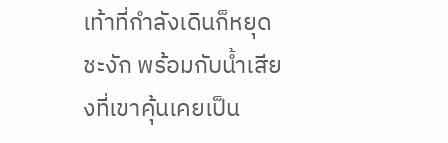เท้าที่กำลังเดินก็หยุดชะงัก พร้อมกับน้ำเสียงที่เขาคุ้นเคยเป็น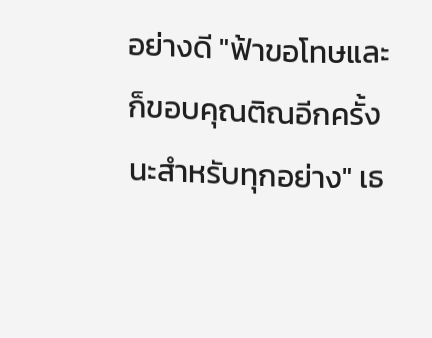อย่างดี "ฟ้าขอโทษและก็ขอบคุณติณอีกครั้งนะสำหรับทุกอย่าง" เธ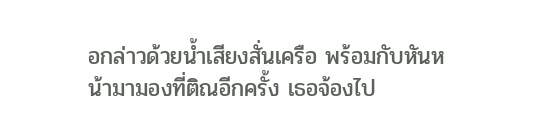อกล่าวด้วยน้ำเสียงสั่นเครือ พร้อมกับหันหน้ามามองที่ติณอีกครั้ง เธอจ้องไป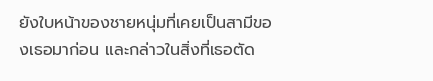ยังใบหน้าของชายหนุ่มที่เคยเป็นสามีของเธอมาก่อน และกล่าวในสิ่งที่เธอตัด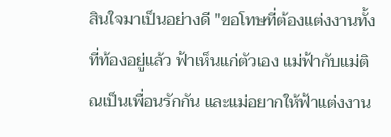สินใจมาเป็นอย่างดี "ขอโทษที่ต้องแต่งงานทั้งที่ท้องอยู่แล้ว ฟ้าเห็นแก่ตัวเอง แม่ฟ้ากับแม่ติณเป็นเพื่อนรักกัน และแม่อยากให้ฟ้าแต่งงาน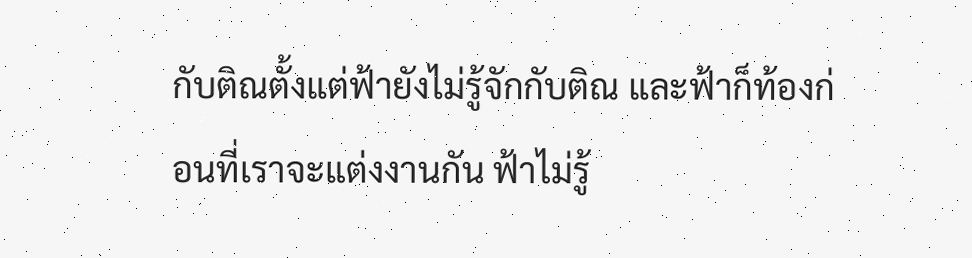กับติณตั้งแต่ฟ้ายังไม่รู้จักกับติณ และฟ้าก็ท้องก่อนที่เราจะแต่งงานกัน ฟ้าไม่รู้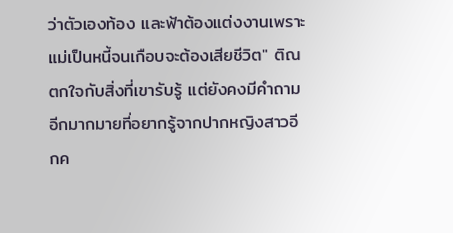ว่าตัวเองท้อง และฟ้าต้องแต่งงานเพราะแม่เป็นหนี้จนเกือบจะต้องเสียชีวิต" ติณตกใจกับสิ่งที่เขารับรู้ แต่ยังคงมีคำถามอีกมากมายที่อยากรู้จากปากหญิงสาวอีกค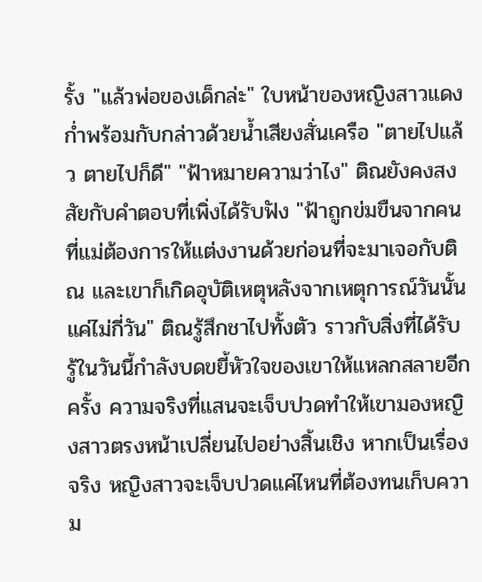รั้ง "แล้วพ่อของเด็กล่ะ" ใบหน้าของหญิงสาวแดงก่ำพร้อมกับกล่าวด้วยน้ำเสียงสั่นเครือ "ตายไปแล้ว ตายไปก็ดี" "ฟ้าหมายความว่าไง" ติณยังคงสงสัยกับคำตอบที่เพิ่งได้รับฟัง "ฟ้าถูกข่มขืนจากคนที่แม่ต้องการให้แต่งงานด้วยก่อนที่จะมาเจอกับติณ และเขาก็เกิดอุบัติเหตุหลังจากเหตุการณ์วันนั้นแค่ไม่กี่วัน" ติณรู้สึกชาไปทั้งตัว ราวกับสิ่งที่ได้รับรู้ในวันนี้กำลังบดขยี้หัวใจของเขาให้แหลกสลายอีกครั้ง ความจริงที่แสนจะเจ็บปวดทำให้เขามองหญิงสาวตรงหน้าเปลี่ยนไปอย่างสิ้นเชิง หากเป็นเรื่องจริง หญิงสาวจะเจ็บปวดแค่ไหนที่ต้องทนเก็บความ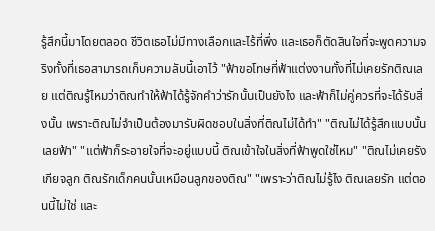รู้สึกนี้มาโดยตลอด ชีวิตเธอไม่มีทางเลือกและไร้ที่พึ่ง และเธอก็ตัดสินใจที่จะพูดความจริงทั้งที่เธอสามารถเก็บความลับนี้เอาไว้ "ฟ้าขอโทษที่ฟ้าแต่งงานทั้งที่ไม่เคยรักติณเลย แต่ติณรู้ไหมว่าติณทำให้ฟ้าได้รู้จักคำว่ารักนั้นเป็นยังไง และฟ้าก็ไม่คู่ควรที่จะได้รับสิ่งนั้น เพราะติณไม่จำเป็นต้องมารับผิดชอบในสิ่งที่ติณไม่ได้ทำ" "ติณไม่ได้รู้สึกแบบนั้นเลยฟ้า" "แต่ฟ้าก็ระอายใจที่จะอยู่แบบนี้ ติณเข้าใจในสิ่งที่ฟ้าพูดใช่ไหม" "ติณไม่เคยรังเกียจลูก ติณรักเด็กคนนั้นเหมือนลูกของติณ" "เพราะว่าติณไม่รู้ไง ติณเลยรัก แต่ตอนนี้ไม่ใช่ และ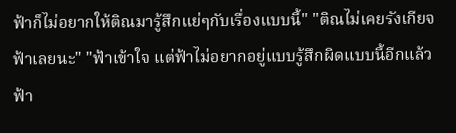ฟ้าก็ไม่อยากให้ติณมารู้สึกแย่ๆกับเรื่องแบบนี้" "ติณไม่เคยรังเกียจฟ้าเลยนะ" "ฟ้าเข้าใจ แต่ฟ้าไม่อยากอยู่แบบรู้สึกผิดแบบนี้อีกแล้ว ฟ้า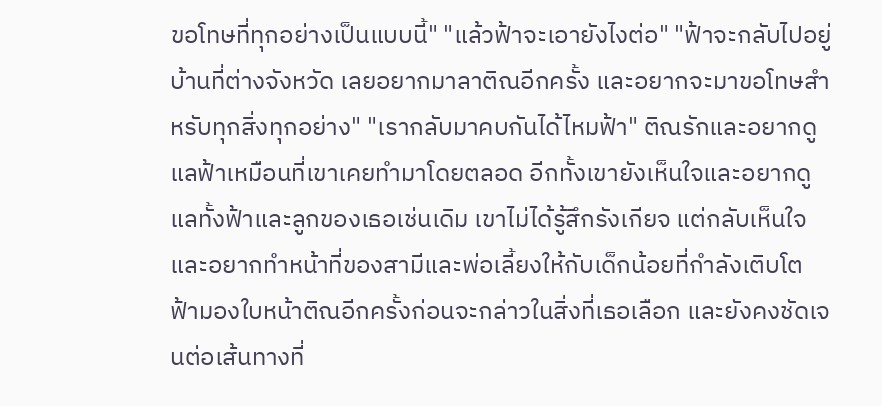ขอโทษที่ทุกอย่างเป็นแบบนี้" "แล้วฟ้าจะเอายังไงต่อ" "ฟ้าจะกลับไปอยู่บ้านที่ต่างจังหวัด เลยอยากมาลาติณอีกครั้ง และอยากจะมาขอโทษสำหรับทุกสิ่งทุกอย่าง" "เรากลับมาคบกันได้ไหมฟ้า" ติณรักและอยากดูแลฟ้าเหมือนที่เขาเคยทำมาโดยตลอด อีกทั้งเขายังเห็นใจและอยากดูแลทั้งฟ้าและลูกของเธอเช่นเดิม เขาไม่ได้รู้สึกรังเกียจ แต่กลับเห็นใจและอยากทำหน้าที่ของสามีและพ่อเลี้ยงให้กับเด็กน้อยที่กำลังเติบโต ฟ้ามองใบหน้าติณอีกครั้งก่อนจะกล่าวในสิ่งที่เธอเลือก และยังคงชัดเจนต่อเส้นทางที่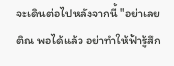จะเดินต่อไปหลังจากนี้ "อย่าเลยติณ พอได้แล้ว อย่าทำให้ฟ้ารู้สึก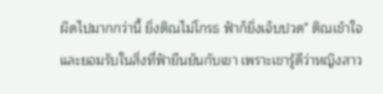ผิดไปมากกว่านี้ ยิ่งติณไม่โกรธ ฟ้าก็ยิ่งเจ็บปวด" ติณเข้าใจและยอมรับในสิ่งที่ฟ้ายืนยันกับเขา เพราะเขารู้ดีว่าหญิงสาว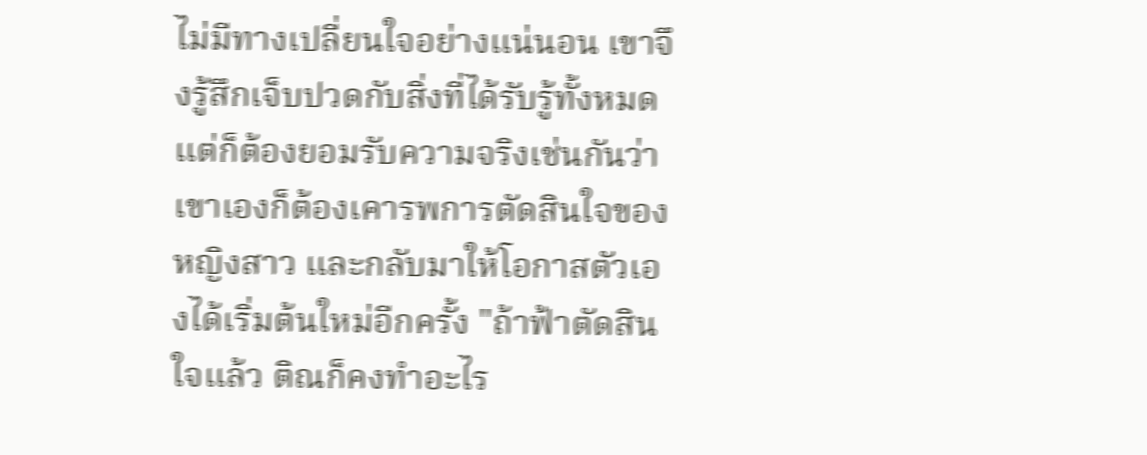ไม่มีทางเปลี่ยนใจอย่างแน่นอน เขาจึงรู้สึกเจ็บปวดกับสิ่งที่ได้รับรู้ทั้งหมด แต่ก็ต้องยอมรับความจริงเช่นกันว่า เขาเองก็ต้องเคารพการตัดสินใจของหญิงสาว และกลับมาให้โอกาสตัวเองได้เริ่มต้นใหม่อีกครั้ง "ถ้าฟ้าตัดสินใจแล้ว ติณก็คงทำอะไร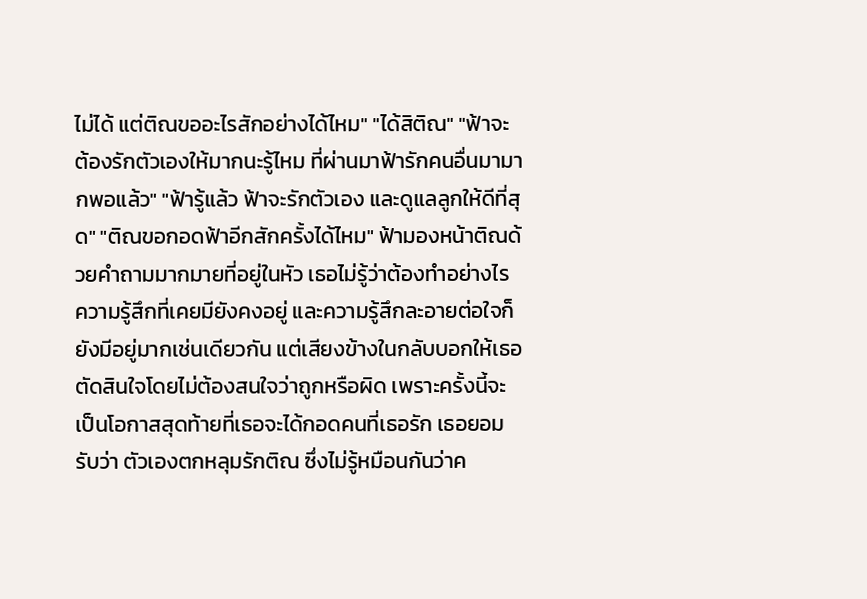ไม่ได้ แต่ติณขออะไรสักอย่างได้ไหม" "ได้สิติณ" "ฟ้าจะต้องรักตัวเองให้มากนะรู้ไหม ที่ผ่านมาฟ้ารักคนอื่นมามากพอแล้ว" "ฟ้ารู้แล้ว ฟ้าจะรักตัวเอง และดูแลลูกให้ดีที่สุด" "ติณขอกอดฟ้าอีกสักครั้งได้ไหม" ฟ้ามองหน้าติณด้วยคำถามมากมายที่อยู่ในหัว เธอไม่รู้ว่าต้องทำอย่างไร ความรู้สึกที่เคยมียังคงอยู่ และความรู้สึกละอายต่อใจก็ยังมีอยู่มากเช่นเดียวกัน แต่เสียงข้างในกลับบอกให้เธอตัดสินใจโดยไม่ต้องสนใจว่าถูกหรือผิด เพราะครั้งนี้จะเป็นโอกาสสุดท้ายที่เธอจะได้กอดคนที่เธอรัก เธอยอมรับว่า ตัวเองตกหลุมรักติณ ซึ่งไม่รู้หมือนกันว่าค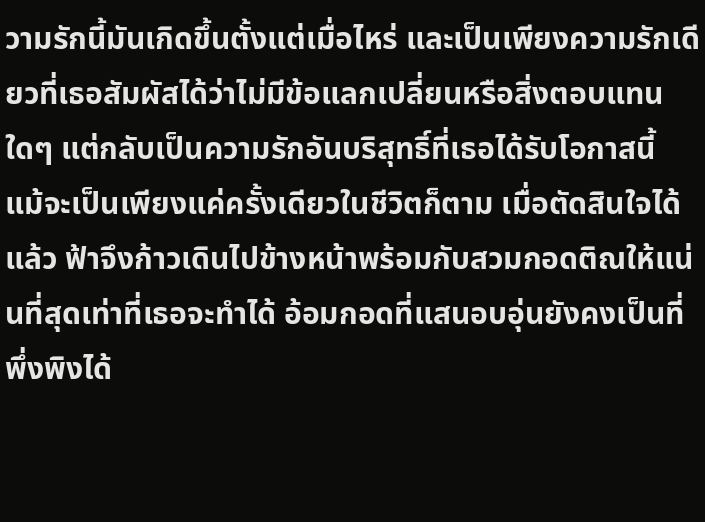วามรักนี้มันเกิดขึ้นตั้งแต่เมื่อไหร่ และเป็นเพียงความรักเดียวที่เธอสัมผัสได้ว่าไม่มีข้อแลกเปลี่ยนหรือสิ่งตอบแทนใดๆ แต่กลับเป็นความรักอันบริสุทธิ์ที่เธอได้รับโอกาสนี้ แม้จะเป็นเพียงแค่ครั้งเดียวในชีวิตก็ตาม เมื่อตัดสินใจได้แล้ว ฟ้าจึงก้าวเดินไปข้างหน้าพร้อมกับสวมกอดติณให้แน่นที่สุดเท่าที่เธอจะทำได้ อ้อมกอดที่แสนอบอุ่นยังคงเป็นที่พึ่งพิงได้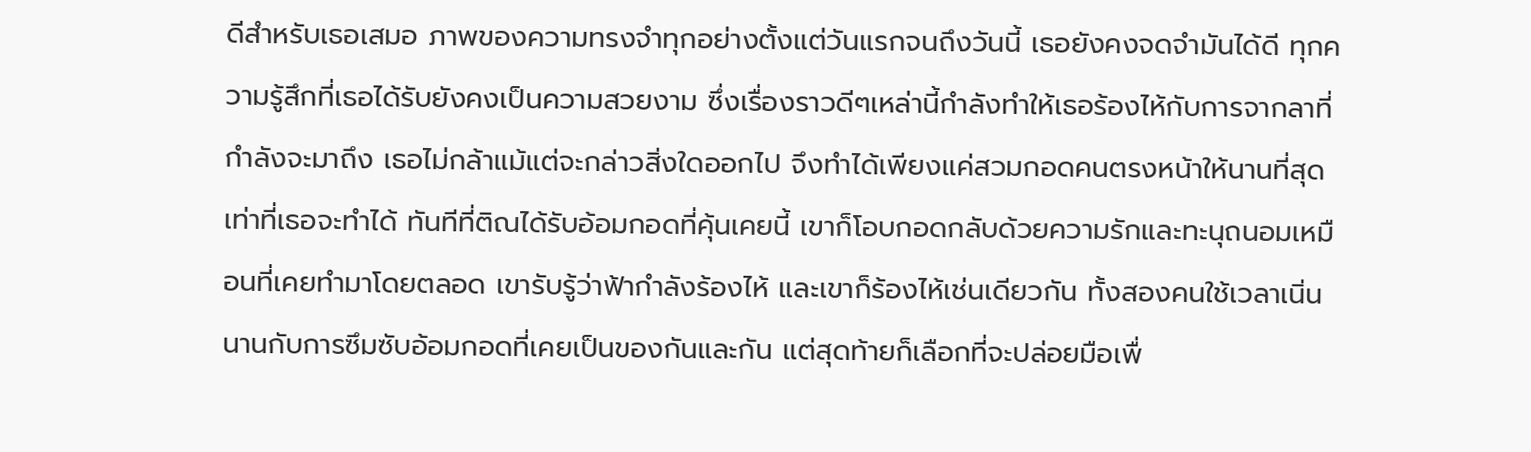ดีสำหรับเธอเสมอ ภาพของความทรงจำทุกอย่างตั้งแต่วันแรกจนถึงวันนี้ เธอยังคงจดจำมันได้ดี ทุกความรู้สึกที่เธอได้รับยังคงเป็นความสวยงาม ซึ่งเรื่องราวดีๆเหล่านี้กำลังทำให้เธอร้องไห้กับการจากลาที่กำลังจะมาถึง เธอไม่กล้าแม้แต่จะกล่าวสิ่งใดออกไป จึงทำได้เพียงแค่สวมกอดคนตรงหน้าให้นานที่สุดเท่าที่เธอจะทำได้ ทันทีที่ติณได้รับอ้อมกอดที่คุ้นเคยนี้ เขาก็โอบกอดกลับด้วยความรักและทะนุถนอมเหมือนที่เคยทำมาโดยตลอด เขารับรู้ว่าฟ้ากำลังร้องไห้ และเขาก็ร้องไห้เช่นเดียวกัน ทั้งสองคนใช้เวลาเนิ่นนานกับการซึมซับอ้อมกอดที่เคยเป็นของกันและกัน แต่สุดท้ายก็เลือกที่จะปล่อยมือเพื่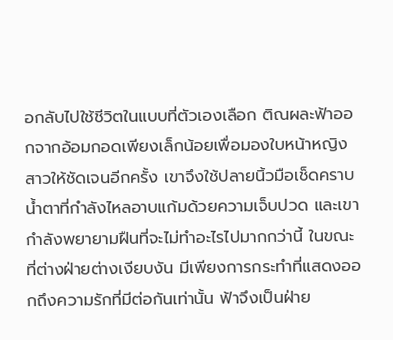อกลับไปใช้ชีวิตในแบบที่ตัวเองเลือก ติณผละฟ้าออกจากอ้อมกอดเพียงเล็กน้อยเพื่อมองใบหน้าหญิงสาวให้ชัดเจนอีกครั้ง เขาจึงใช้ปลายนิ้วมือเช็ดคราบน้ำตาที่กำลังไหลอาบแก้มด้วยความเจ็บปวด และเขากำลังพยายามฝืนที่จะไม่ทำอะไรไปมากกว่านี้ ในขณะที่ต่างฝ่ายต่างเงียบงัน มีเพียงการกระทำที่แสดงออกถึงความรักที่มีต่อกันเท่านั้น ฟ้าจึงเป็นฝ่าย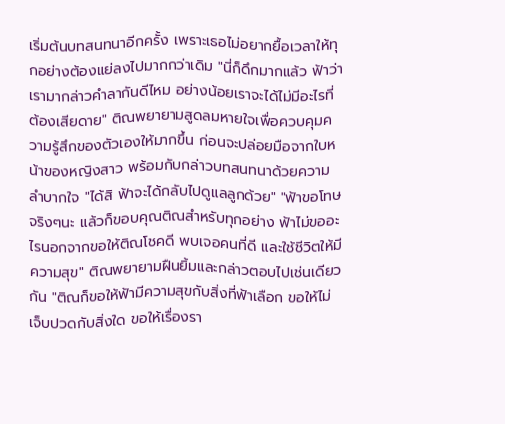เริ่มต้นบทสนทนาอีกครั้ง เพราะเธอไม่อยากยื้อเวลาให้ทุกอย่างต้องแย่ลงไปมากกว่าเดิม "นี่ก็ดึกมากแล้ว ฟ้าว่าเรามากล่าวคำลากันดีไหม อย่างน้อยเราจะได้ไม่มีอะไรที่ต้องเสียดาย" ติณพยายามสูดลมหายใจเพื่อควบคุมความรู้สึกของตัวเองให้มากขึ้น ก่อนจะปล่อยมือจากใบหน้าของหญิงสาว พร้อมกับกล่าวบทสนทนาด้วยความลำบากใจ "ได้สิ ฟ้าจะได้กลับไปดูแลลูกด้วย" "ฟ้าขอโทษจริงๆนะ แล้วก็ขอบคุณติณสำหรับทุกอย่าง ฟ้าไม่ขออะไรนอกจากขอให้ติณโชคดี พบเจอคนที่ดี และใช้ชีวิตให้มีความสุข" ติณพยายามฝืนยิ้มและกล่าวตอบไปเช่นเดียวกัน "ติณก็ขอให้ฟ้ามีความสุขกับสิ่งที่ฟ้าเลือก ขอให้ไม่เจ็บปวดกับสิ่งใด ขอให้เรื่องรา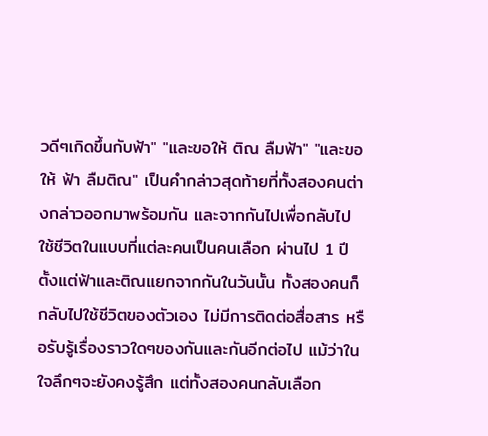วดีๆเกิดขึ้นกับฟ้า" "และขอให้ ติณ ลืมฟ้า" "และขอให้ ฟ้า ลืมติณ" เป็นคำกล่าวสุดท้ายที่ทั้งสองคนต่างกล่าวออกมาพร้อมกัน และจากกันไปเพื่อกลับไปใช้ชีวิตในแบบที่แต่ละคนเป็นคนเลือก ผ่านไป 1 ปี ตั้งแต่ฟ้าและติณแยกจากกันในวันนั้น ทั้งสองคนก็กลับไปใช้ชีวิตของตัวเอง ไม่มีการติดต่อสื่อสาร หรือรับรู้เรื่องราวใดๆของกันและกันอีกต่อไป แม้ว่าในใจลึกๆจะยังคงรู้สึก แต่ทั้งสองคนกลับเลือก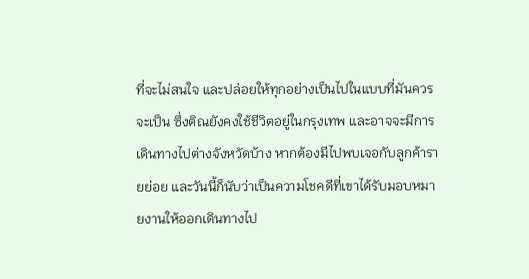ที่จะไม่สนใจ และปล่อยให้ทุกอย่างเป็นไปในแบบที่มันควรจะเป็น ซึ่งติณยังคงใช้ชีวิตอยู่ในกรุงเทพ และอาจจะมีการเดินทางไปต่างจังหวัดบ้าง หากต้องมีไปพบเจอกับลูกค้ารายย่อย และวันนี้ก็นับว่าเป็นความโชคดีที่เขาได้รับมอบหมายงานให้ออกเดินทางไป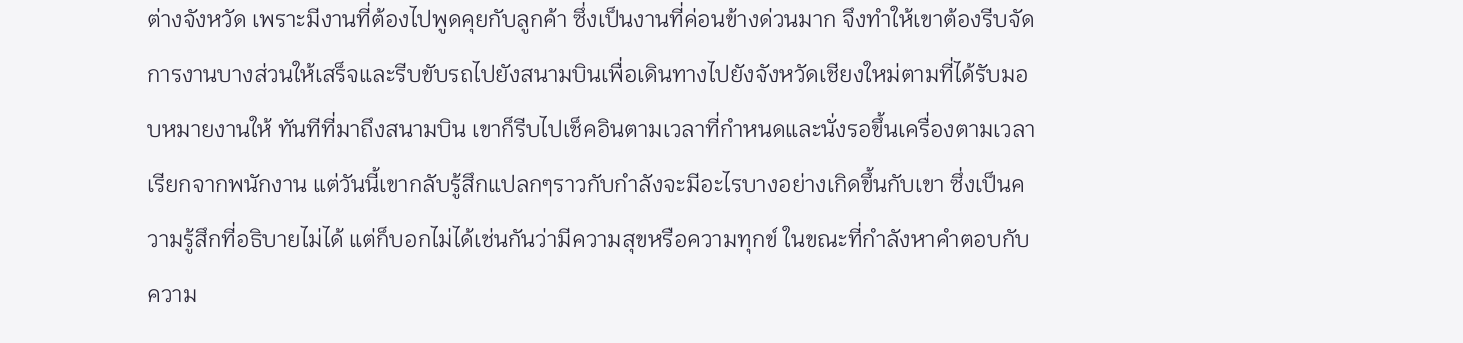ต่างจังหวัด เพราะมีงานที่ต้องไปพูดคุยกับลูกค้า ซึ่งเป็นงานที่ค่อนข้างด่วนมาก จึงทำให้เขาต้องรีบจัดการงานบางส่วนให้เสร็จและรีบขับรถไปยังสนามบินเพื่อเดินทางไปยังจังหวัดเชียงใหม่ตามที่ได้รับมอบหมายงานให้ ทันทีที่มาถึงสนามบิน เขาก็รีบไปเช็คอินตามเวลาที่กำหนดและนั่งรอขึ้นเครื่องตามเวลาเรียกจากพนักงาน แต่วันนี้เขากลับรู้สึกแปลกๆราวกับกำลังจะมีอะไรบางอย่างเกิดขึ้นกับเขา ซึ่งเป็นความรู้สึกที่อธิบายไม่ได้ แต่ก็บอกไม่ได้เช่นกันว่ามีความสุขหรือความทุกข์ ในขณะที่กำลังหาคำตอบกับความ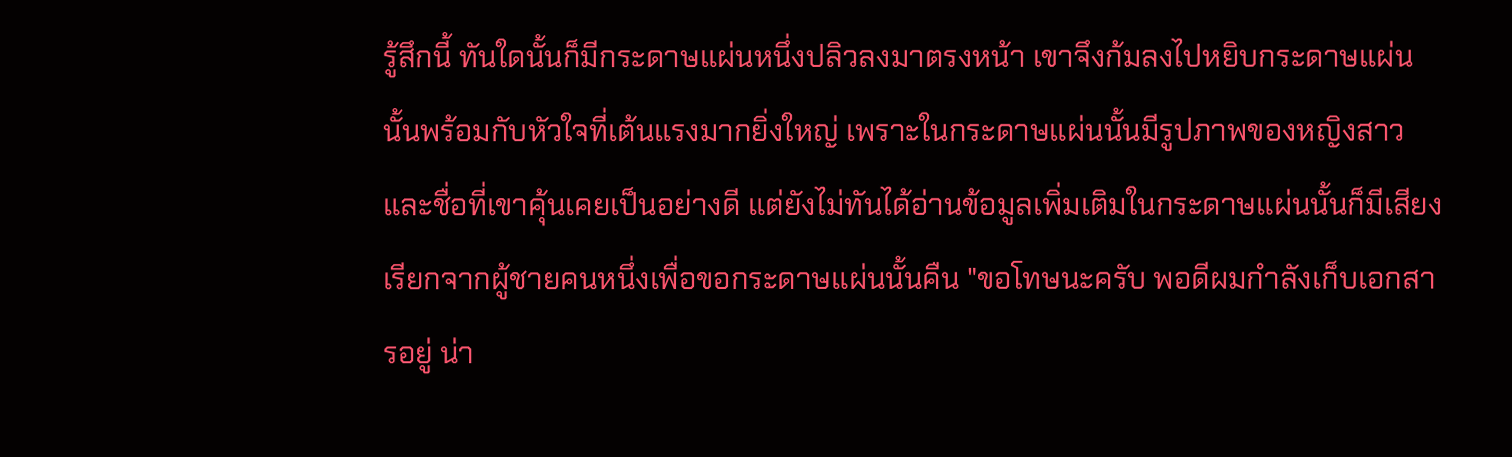รู้สึกนี้ ทันใดนั้นก็มีกระดาษแผ่นหนึ่งปลิวลงมาตรงหน้า เขาจึงก้มลงไปหยิบกระดาษแผ่นนั้นพร้อมกับหัวใจที่เต้นแรงมากยิ่งใหญ่ เพราะในกระดาษแผ่นนั้นมีรูปภาพของหญิงสาวและชื่อที่เขาคุ้นเคยเป็นอย่างดี แต่ยังไม่ทันได้อ่านข้อมูลเพิ่มเติมในกระดาษแผ่นนั้นก็มีเสียงเรียกจากผู้ชายคนหนึ่งเพื่อขอกระดาษแผ่นนั้นคืน "ขอโทษนะครับ พอดีผมกำลังเก็บเอกสารอยู่ น่า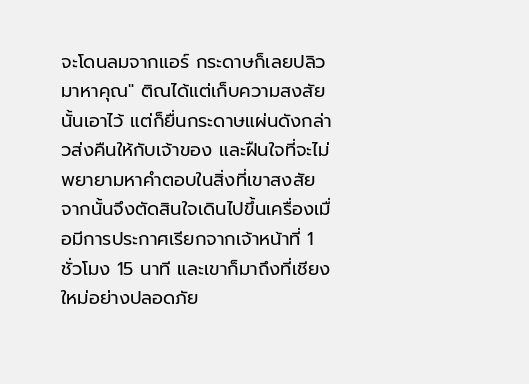จะโดนลมจากแอร์ กระดาษก็เลยปลิวมาหาคุณ" ติณได้แต่เก็บความสงสัยนั้นเอาไว้ แต่ก็ยื่นกระดาษแผ่นดังกล่าวส่งคืนให้กับเจ้าของ และฝืนใจที่จะไม่พยายามหาคำตอบในสิ่งที่เขาสงสัย จากนั้นจึงตัดสินใจเดินไปขึ้นเครื่องเมื่อมีการประกาศเรียกจากเจ้าหน้าที่ 1 ชั่วโมง 15 นาที และเขาก็มาถึงที่เชียงใหม่อย่างปลอดภัย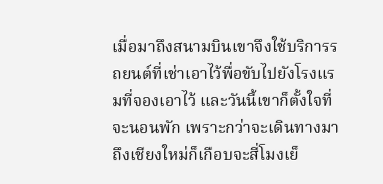เมื่อมาถึงสนามบินเขาจึงใช้บริการรถยนต์ที่เช่าเอาไว้พื่อขับไปยังโรงแรมที่จองเอาไว้ และวันนี้เขาก็ตั้งใจที่จะนอนพัก เพราะกว่าจะเดินทางมาถึงเชียงใหม่ก็เกือบจะสี่โมงเย็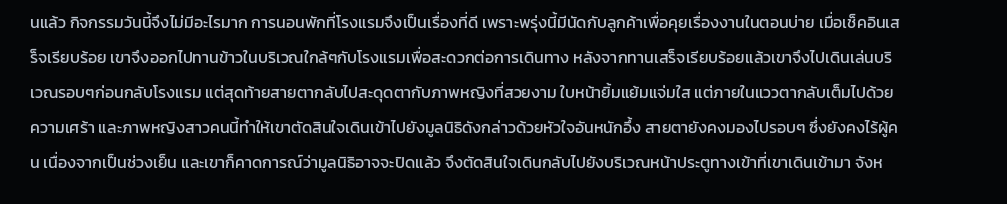นแล้ว กิจกรรมวันนี้จึงไม่มีอะไรมาก การนอนพักที่โรงแรมจึงเป็นเรื่องที่ดี เพราะพรุ่งนี้มีนัดกับลูกค้าเพื่อคุยเรื่องงานในตอนบ่าย เมื่อเช็คอินเสร็จเรียบร้อย เขาจึงออกไปทานข้าวในบริเวณใกล้ๆกับโรงแรมเพื่อสะดวกต่อการเดินทาง หลังจากทานเสร็จเรียบร้อยแล้วเขาจึงไปเดินเล่นบริเวณรอบๆก่อนกลับโรงแรม แต่สุดท้ายสายตากลับไปสะดุดตากับภาพหญิงที่สวยงาม ใบหน้ายิ้มแย้มแจ่มใส แต่ภายในแววตากลับเต็มไปด้วยความเศร้า และภาพหญิงสาวคนนี้ทำให้เขาตัดสินใจเดินเข้าไปยังมูลนิธิดังกล่าวด้วยหัวใจอันหนักอึ้ง สายตายังคงมองไปรอบๆ ซึ่งยังคงไร้ผู้คน เนื่องจากเป็นช่วงเย็น และเขาก็คาดการณ์ว่ามูลนิธิอาจจะปิดแล้ว จึงตัดสินใจเดินกลับไปยังบริเวณหน้าประตูทางเข้าที่เขาเดินเข้ามา จังห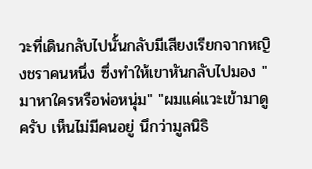วะที่เดินกลับไปนั้นกลับมีเสียงเรียกจากหญิงชราคนหนึ่ง ซึ่งทำให้เขาหันกลับไปมอง "มาหาใครหรือพ่อหนุ่ม" "ผมแค่แวะเข้ามาดูครับ เห็นไม่มีคนอยู่ นึกว่ามูลนิธิ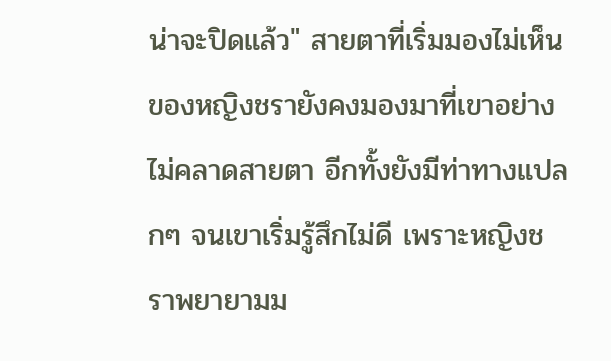น่าจะปิดแล้ว" สายตาที่เริ่มมองไม่เห็นของหญิงชรายังคงมองมาที่เขาอย่างไม่คลาดสายตา อีกทั้งยังมีท่าทางแปลกๆ จนเขาเริ่มรู้สึกไม่ดี เพราะหญิงชราพยายามม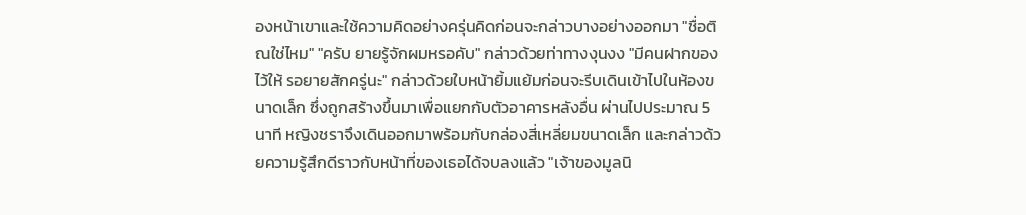องหน้าเขาและใช้ความคิดอย่างครุ่นคิดก่อนจะกล่าวบางอย่างออกมา "ชื่อติณใช่ไหม" "ครับ ยายรู้จักผมหรอคับ" กล่าวด้วยท่าทางงุนงง "มีคนฝากของไว้ให้ รอยายสักครู่นะ" กล่าวด้วยใบหน้ายิ้มแย้มก่อนจะรีบเดินเข้าไปในห้องขนาดเล็ก ซึ่งถูกสร้างขึ้นมาเพื่อแยกกับตัวอาคารหลังอื่น ผ่านไปประมาณ 5 นาที หญิงชราจึงเดินออกมาพร้อมกับกล่องสี่เหลี่ยมขนาดเล็ก และกล่าวด้วยความรู้สึกดีราวกับหน้าที่ของเธอได้จบลงแล้ว "เจ้าของมูลนิ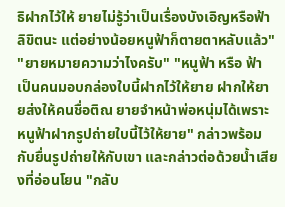ธิฝากไว้ให้ ยายไม่รู้ว่าเป็นเรื่องบังเอิญหรือฟ้าลิขิตนะ แต่อย่างน้อยหนูฟ้าก็ตายตาหลับแล้ว" "ยายหมายความว่าไงครับ" "หนูฟ้า หรือ ฟ้า เป็นคนมอบกล่องใบนี้ฝากไว้ให้ยาย ฝากให้ยายส่งให้คนชื่อติณ ยายจำหน้าพ่อหนุ่มได้เพราะหนูฟ้าฝากรูปถ่ายใบนี้ไว้ให้ยาย" กล่าวพร้อมกับยื่นรูปถ่ายให้กับเขา และกล่าวต่อด้วยน้ำเสียงที่อ่อนโยน "กลับ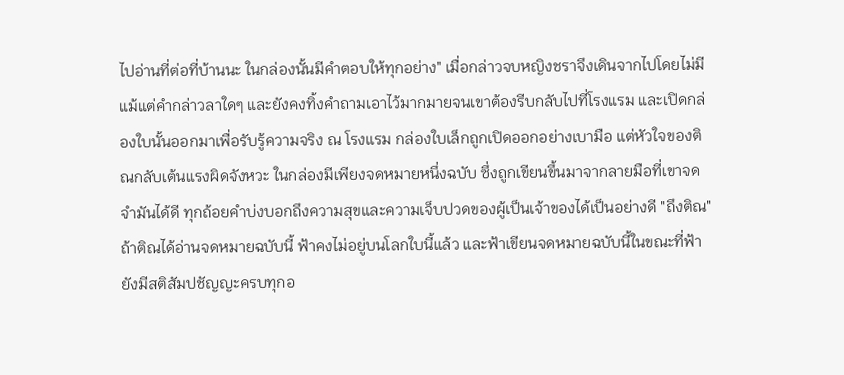ไปอ่านที่ต่อที่บ้านนะ ในกล่องนั้นมีคำตอบให้ทุกอย่าง" เมื่อกล่าวจบหญิงชราจึงเดินจากไปโดยไม่มีแม้แต่คำกล่าวลาใดๆ และยังคงทิ้งคำถามเอาไว้มากมายจนเขาต้องรีบกลับไปที่โรงแรม และเปิดกล่องใบนั้นออกมาเพื่อรับรู้ความจริง ณ โรงแรม กล่องใบเล็กถูกเปิดออกอย่างเบามือ แต่หัวใจของติณกลับเต้นแรงผิดจังหวะ ในกล่องมีเพียงจดหมายหนึ่งฉบับ ซึ่งถูกเขียนขึ้นมาจากลายมือที่เขาจดจำมันได้ดี ทุกถ้อยคำบ่งบอกถึงความสุขและความเจ็บปวดของผู้เป็นเจ้าของได้เป็นอย่างดี "ถึงติณ" ถ้าติณได้อ่านจดหมายฉบับนี้ ฟ้าคงไม่อยู่บนโลกใบนี้แล้ว และฟ้าเขียนจดหมายฉบับนี้ในขณะที่ฟ้ายังมีสติสัมปชัญญะครบทุกอ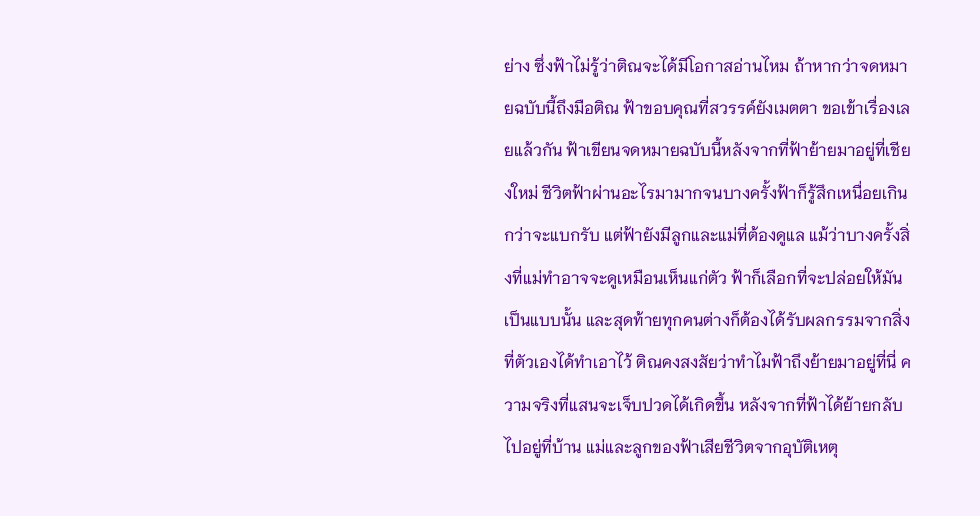ย่าง ซึ่งฟ้าไม่รู้ว่าติณจะได้มีโอกาสอ่านไหม ถ้าหากว่าจดหมายฉบับนี้ถึงมือติณ ฟ้าขอบคุณที่สวรรค์ยังเมตตา ขอเข้าเรื่องเลยแล้วกัน ฟ้าเขียนจดหมายฉบับนี้หลังจากที่ฟ้าย้ายมาอยู่ที่เชียงใหม่ ชีวิตฟ้าผ่านอะไรมามากจนบางครั้งฟ้าก็รู้สึกเหนื่อยเกินกว่าจะแบกรับ แต่ฟ้ายังมีลูกและแม่ที่ต้องดูแล แม้ว่าบางครั้งสิ่งที่แม่ทำอาจจะดูเหมือนเห็นแก่ตัว ฟ้าก็เลือกที่จะปล่อยให้มันเป็นแบบนั้น และสุดท้ายทุกคนต่างก็ต้องได้รับผลกรรมจากสิ่งที่ตัวเองได้ทำเอาไว้ ติณคงสงสัยว่าทำไมฟ้าถึงย้ายมาอยู่ที่นี่ ความจริงที่แสนจะเจ็บปวดได้เกิดขึ้น หลังจากที่ฟ้าได้ย้ายกลับไปอยู่ที่บ้าน แม่และลูกของฟ้าเสียชีวิตจากอุบัติเหตุ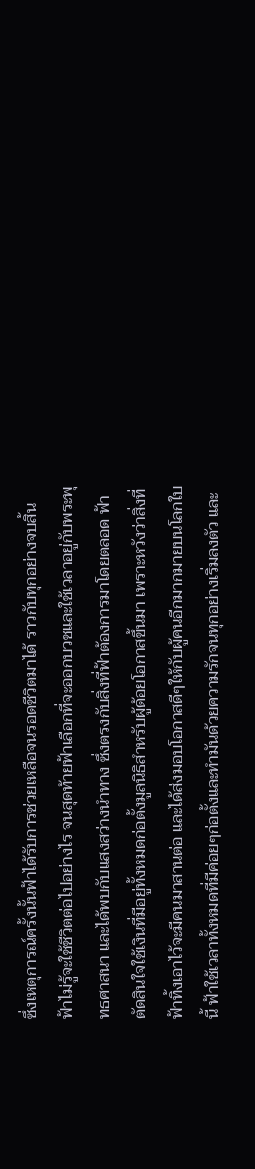ซึ่งเหตุการณ์ครั้งนั้นฟ้าได้รับการช่วยเหลือจนรอดชีวิตมาได้ ราวกับทุกอย่างจบสิ้น ฟ้าไม่รู้จะใช้ชีวิตต่อไปอย่างไร จนสุดท้ายฟ้าเลือกที่จะออกบวชและใช้เวลาอยู่กับพระพุทธศาสนา และได้พบกับแสงสว่างนำทาง ซึ่งตรงกับสิ่งที่ฟ้าต้องการมาโดยตลอด ฟ้าตัดสินใจใช้เงินที่มีอยู่ทั้งหมดก่อตั้งมูลนิธิสำหรับผู้ด้อยโอกาสขึ้นมา เพราะหวังว่าสิ่งที่ฟ้าทิ้งเอาไว้จะมีคนมาสานต่อ และได้ส่งมอบโอกาสดีๆให้กับผู้คนอีกมากมายบนโลกใบนี้ ฟ้าใช้เวลาทั้งหมดที่มีค่อยๆก่อตั้งและทำมันด้วยความรักจนทุกอย่างเริ่มลงตัว และ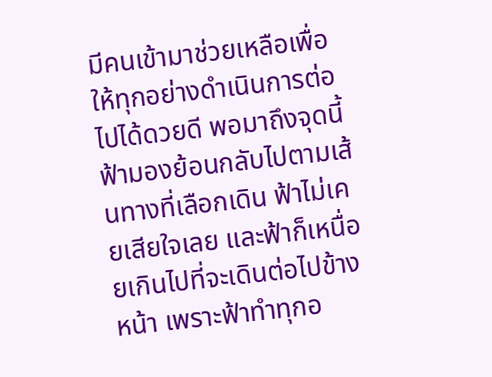มีคนเข้ามาช่วยเหลือเพื่อให้ทุกอย่างดำเนินการต่อไปได้ดวยดี พอมาถึงจุดนี้ฟ้ามองย้อนกลับไปตามเส้นทางที่เลือกเดิน ฟ้าไม่เคยเสียใจเลย และฟ้าก็เหนื่อยเกินไปที่จะเดินต่อไปข้างหน้า เพราะฟ้าทำทุกอ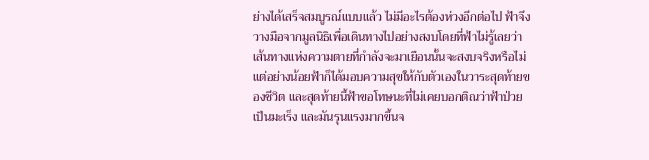ย่างได้เสร็จสมบูรณ์แบบแล้ว ไม่มีอะไรต้องห่วงอีกต่อไป ฟ้าจึงวางมือจากมูลนิธิเพื่อเดินทางไปอย่างสงบโดยที่ฟ้าไม่รู้เลยว่า เส้นทางแห่งความตายที่กำลังจะมาเยือนนั้นจะสงบจริงหรือไม่ แต่อย่างน้อยฟ้าก็ได้มอบความสุขให้กับตัวเองในวาระสุดท้ายของชีวิต และสุดท้ายนี้ฟ้าขอโทษนะที่ไม่เคยบอกติณว่าฟ้าป่วยเป็นมะเร็ง และมันรุนแรงมากขึ้นจ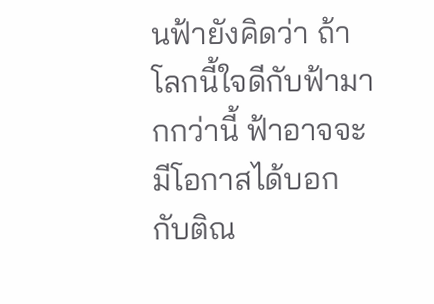นฟ้ายังคิดว่า ถ้าโลกนี้ใจดีกับฟ้ามากกว่านี้ ฟ้าอาจจะมีโอกาสได้บอกกับติณ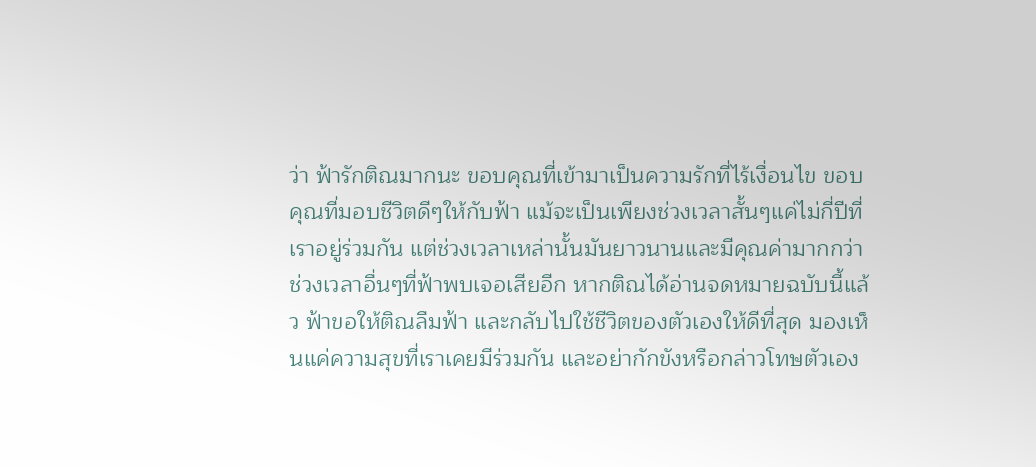ว่า ฟ้ารักติณมากนะ ขอบคุณที่เข้ามาเป็นความรักที่ไร้เงื่อนไข ขอบคุณที่มอบชีวิตดีๆให้กับฟ้า แม้จะเป็นเพียงช่วงเวลาสั้นๆแค่ไม่กี่ปีที่เราอยู่ร่วมกัน แต่ช่วงเวลาเหล่านั้นมันยาวนานและมีคุณค่ามากกว่าช่วงเวลาอื่นๆที่ฟ้าพบเจอเสียอีก หากติณได้อ่านจดหมายฉบับนี้แล้ว ฟ้าขอให้ติณลืมฟ้า และกลับไปใช้ชีวิตของตัวเองให้ดีที่สุด มองเห็นแค่ความสุขที่เราเคยมีร่วมกัน และอย่ากักขังหรือกล่าวโทษตัวเอง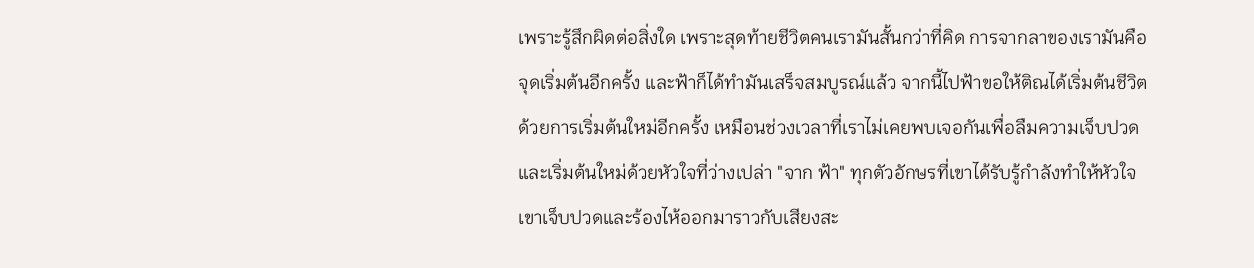เพราะรู้สึกผิดต่อสิ่งใด เพราะสุดท้ายชีวิตคนเรามันสั้นกว่าที่คิด การจากลาของเรามันคือจุดเริ่มต้นอีกครั้ง และฟ้าก็ได้ทำมันเสร็จสมบูรณ์แล้ว จากนี้ไปฟ้าขอให้ติณได้เริ่มต้นชีวิตด้วยการเริ่มต้นใหม่อีกครั้ง เหมือนช่วงเวลาที่เราไม่เคยพบเจอกันเพื่อลืมความเจ็บปวด และเริ่มต้นใหม่ด้วยหัวใจที่ว่างเปล่า "จาก ฟ้า" ทุกตัวอักษรที่เขาได้รับรู้กำลังทำให้หัวใจเขาเจ็บปวดและร้องไห้ออกมาราวกับเสียงสะ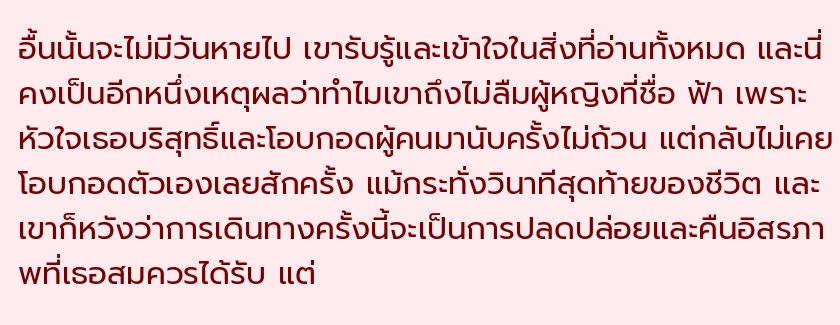อื้นนั้นจะไม่มีวันหายไป เขารับรู้และเข้าใจในสิ่งที่อ่านทั้งหมด และนี่คงเป็นอีกหนึ่งเหตุผลว่าทำไมเขาถึงไม่ลืมผู้หญิงที่ชื่อ ฟ้า เพราะหัวใจเธอบริสุทธิ์และโอบกอดผู้คนมานับครั้งไม่ถ้วน แต่กลับไม่เคยโอบกอดตัวเองเลยสักครั้ง แม้กระทั่งวินาทีสุดท้ายของชีวิต และเขาก็หวังว่าการเดินทางครั้งนี้จะเป็นการปลดปล่อยและคืนอิสรภาพที่เธอสมควรได้รับ แต่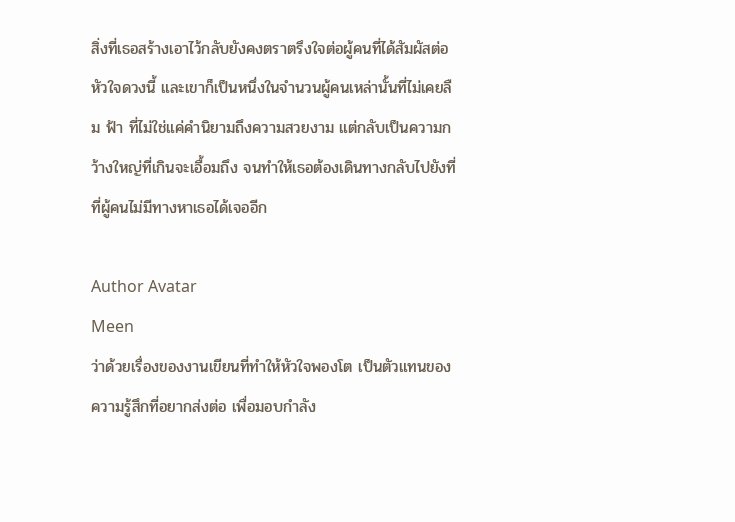สิ่งที่เธอสร้างเอาไว้กลับยังคงตราตรึงใจต่อผู้คนที่ได้สัมผัสต่อหัวใจดวงนี้ และเขาก็เป็นหนึ่งในจำนวนผู้คนเหล่านั้นที่ไม่เคยลืม ฟ้า ที่ไม่ใช่แค่คำนิยามถึงความสวยงาม แต่กลับเป็นความกว้างใหญ่ที่เกินจะเอื้อมถึง จนทำให้เธอต้องเดินทางกลับไปยังที่ที่ผู้คนไม่มีทางหาเธอได้เจออีก

Author Avatar
Meen
ว่าด้วยเรื่องของงานเขียนที่ทำให้หัวใจพองโต เป็นตัวแทนของความรู้สึกที่อยากส่งต่อ เพื่อมอบกำลัง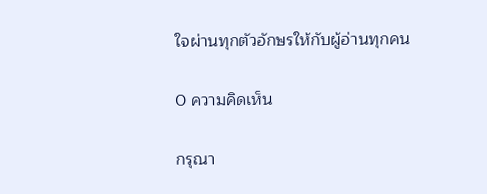ใจผ่านทุกตัวอักษรให้กับผู้อ่านทุกคน

0 ความคิดเห็น

กรุณา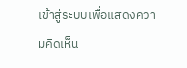เข้าสู่ระบบเพื่อแสดงความคิดเห็น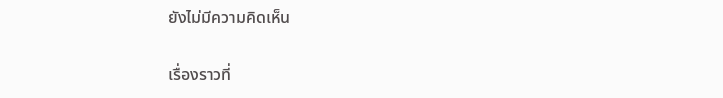ยังไม่มีความคิดเห็น

เรื่องราวที่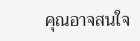คุณอาจสนใจ